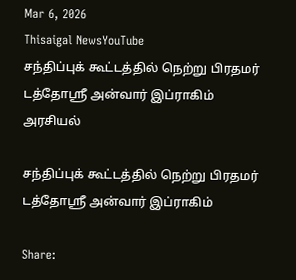Mar 6, 2026
Thisaigal NewsYouTube
சந்திப்புக் கூட்டத்தில் நெற்று பிரதமர் டத்தோஸ்ரீ அன்வார் இப்ராகிம்
அரசியல்

சந்திப்புக் கூட்டத்தில் நெற்று பிரதமர் டத்தோஸ்ரீ அன்வார் இப்ராகிம்

Share: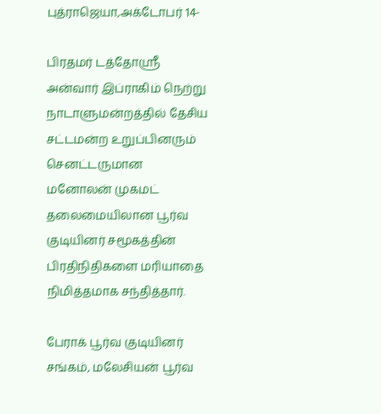புத்ராஜெயா,அக்டோபர் 14-

பிரதமர் டத்தோஸ்ரீ அன்வார் இப்ராகிம் நெற்று நாடாளுமன்றத்தில் தேசிய சட்டமன்ற உறுப்பினரும் செனட்டருமான மனோலன் முகமட் தலைமையிலான பூர்வ குடியினர் சமூகத்தின் பிரதிநிதிகளை மரியாதை நிமித்தமாக சந்தித்தார்.

பேராக் பூர்வ குடியினர் சங்கம், மலேசியன் பூர்வ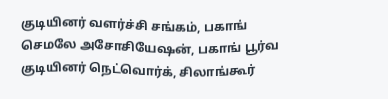குடியினர் வளர்ச்சி சங்கம், பகாங் செமலே அசோசியேஷன், பகாங் பூர்வ குடியினர் நெட்வொர்க், சிலாங்கூர்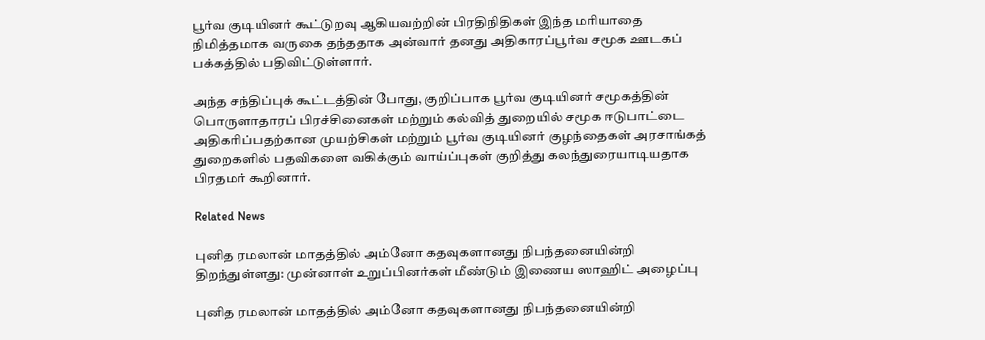பூர்வ குடியினர் கூட்டுறவு ஆகியவற்றின் பிரதிநிதிகள் இந்த மரியாதை நிமித்தமாக வருகை தந்ததாக அன்வார் தனது அதிகாரப்பூர்வ சமூக ஊடகப் பக்கத்தில் பதிவிட்டுள்ளார்.

அந்த சந்திப்புக் கூட்டத்தின் போது, குறிப்பாக பூர்வ குடியினர் சமூகத்தின் பொருளாதாரப் பிரச்சினைகள் மற்றும் கல்வித் துறையில் சமூக ஈடுபாட்டை அதிகரிப்பதற்கான முயற்சிகள் மற்றும் பூர்வ குடியினர் குழந்தைகள் அரசாங்கத் துறைகளில் பதவிகளை வகிக்கும் வாய்ப்புகள் குறித்து கலந்துரையாடியதாக பிரதமர் கூறினார்.

Related News

புனித ரமலான் மாதத்தில் அம்னோ கதவுகளானது நிபந்தனையின்றி திறந்துள்ளது: முன்னாள் உறுப்பினர்கள் மீண்டும் இணைய ஸாஹிட் அழைப்பு

புனித ரமலான் மாதத்தில் அம்னோ கதவுகளானது நிபந்தனையின்றி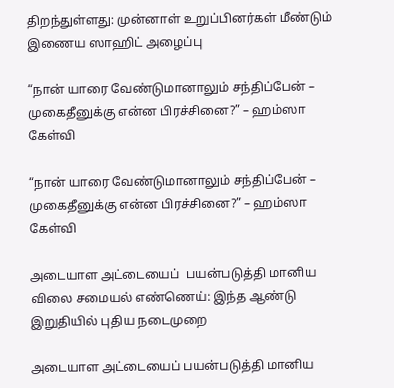திறந்துள்ளது: முன்னாள் உறுப்பினர்கள் மீண்டும் இணைய ஸாஹிட் அழைப்பு

“நான் யாரை வேண்டுமானாலும் சந்திப்பேன் – முகைதீனுக்கு என்ன பிரச்சினை?” – ஹம்ஸா கேள்வி

“நான் யாரை வேண்டுமானாலும் சந்திப்பேன் – முகைதீனுக்கு என்ன பிரச்சினை?” – ஹம்ஸா கேள்வி

அடையாள அட்டையைப்  பயன்படுத்தி மானிய விலை சமையல் எண்ணெய்: இந்த ஆண்டு இறுதியில் புதிய நடைமுறை

அடையாள அட்டையைப் பயன்படுத்தி மானிய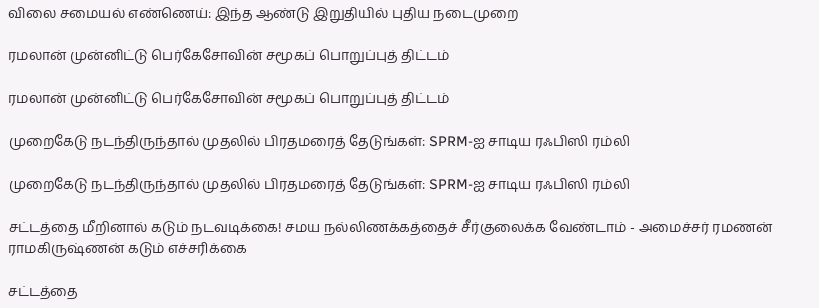விலை சமையல் எண்ணெய்: இந்த ஆண்டு இறுதியில் புதிய நடைமுறை

ரமலான் முன்னிட்டு பெர்கேசோவின் சமூகப் பொறுப்புத் திட்டம்

ரமலான் முன்னிட்டு பெர்கேசோவின் சமூகப் பொறுப்புத் திட்டம்

முறைகேடு நடந்திருந்தால் முதலில் பிரதமரைத் தேடுங்கள்: SPRM-ஐ சாடிய ரஃபிஸி ரம்லி

முறைகேடு நடந்திருந்தால் முதலில் பிரதமரைத் தேடுங்கள்: SPRM-ஐ சாடிய ரஃபிஸி ரம்லி

சட்டத்தை மீறினால் கடும் நடவடிக்கை! சமய நல்லிணக்கத்தைச் சீர்குலைக்க வேண்டாம் - அமைச்சர் ரமணன் ராமகிருஷ்ணன் கடும் எச்சரிக்கை

சட்டத்தை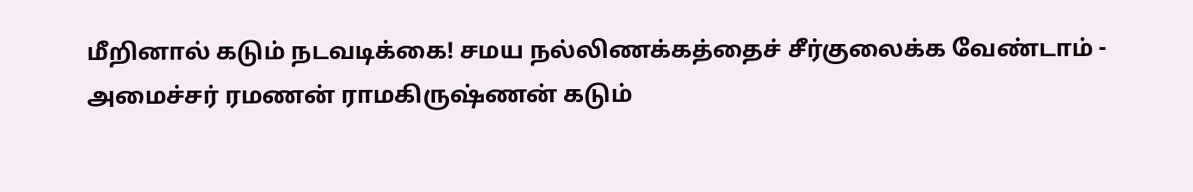மீறினால் கடும் நடவடிக்கை! சமய நல்லிணக்கத்தைச் சீர்குலைக்க வேண்டாம் - அமைச்சர் ரமணன் ராமகிருஷ்ணன் கடும்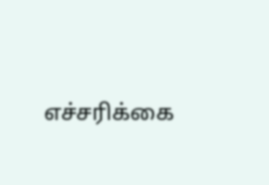எச்சரிக்கை